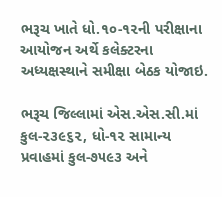ભરૂચ ખાતે ધો.૧૦-૧૨ની પરીક્ષાના આયોજન અર્થે કલેક્ટરના અધ્યક્ષસ્થાને સમીક્ષા બેઠક યોજાઇ.

ભરૂચ જિલ્લામાં એસ.એસ.સી.માં કુલ-૨૩૯૬૨, ધો-૧૨ સામાન્ય પ્રવાહમાં કુલ-૭૫૯૩ અને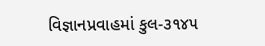વિજ્ઞાનપ્રવાહમાં કુલ-૩૧૪૫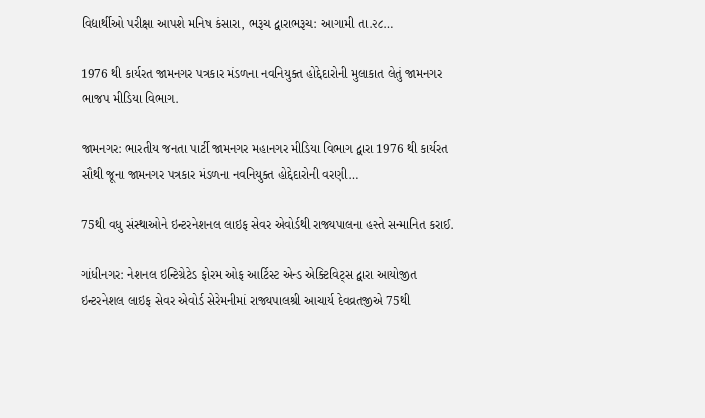વિદ્યાર્થીઓ પરીક્ષા આપશે મનિષ કંસારા, ભરૂચ દ્વારાભરૂચ: આગામી તા.૨૮…

1976 થી કાર્યરત જામનગર પત્રકાર મંડળના નવનિયુક્ત હોદ્દેદારોની મુલાકાત લેતું જામનગર ભાજપ મીડિયા વિભાગ.

જામનગર: ભારતીય જનતા પાર્ટી જામનગર મહાનગર મીડિયા વિભાગ દ્વારા 1976 થી કાર્યરત સૌથી જૂના જામનગર પત્રકાર મંડળના નવનિયુક્ત હોદ્દેદારોની વરણી…

75થી વધુ સંસ્થાઓને ઇન્ટરનેશનલ લાઇફ સેવર એવોર્ડથી રાજ્યપાલના હસ્તે સન્માનિત કરાઈ.

ગાંધીનગર: નેશનલ ઇન્ટિગ્રેટેડ ફોરમ ઓફ આર્ટિસ્ટ એન્ડ એક્ટિવિટ્સ દ્વારા આયોજીત ઇન્ટરનેશલ લાઇફ સેવર એવોર્ડ સેરેમનીમાં રાજ્યપાલશ્રી આચાર્ય દેવવ્રતજીએ 75થી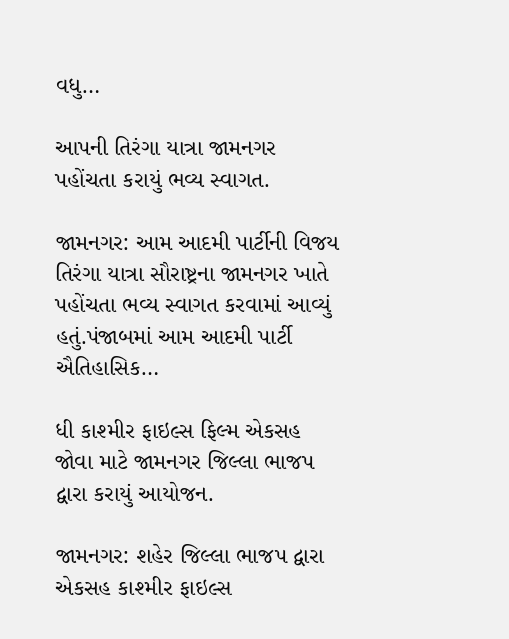વધુ…

આપની તિરંગા યાત્રા જામનગર પહોંચતા કરાયું ભવ્ય સ્વાગત.

જામનગર: આમ આદમી પાર્ટીની વિજય તિરંગા યાત્રા સૌરાષ્ટ્રના જામનગર ખાતે પહોંચતા ભવ્ય સ્વાગત કરવામાં આવ્યું હતું.પંજાબમાં આમ આદમી પાર્ટી ઐતિહાસિક…

ધી કાશ્મીર ફાઇલ્સ ફિલ્મ એકસહ જોવા માટે જામનગર જિલ્લા ભાજપ દ્વારા કરાયું આયોજન.

જામનગર: શહેર જિલ્લા ભાજપ દ્વારા એકસહ કાશ્મીર ફાઇલ્સ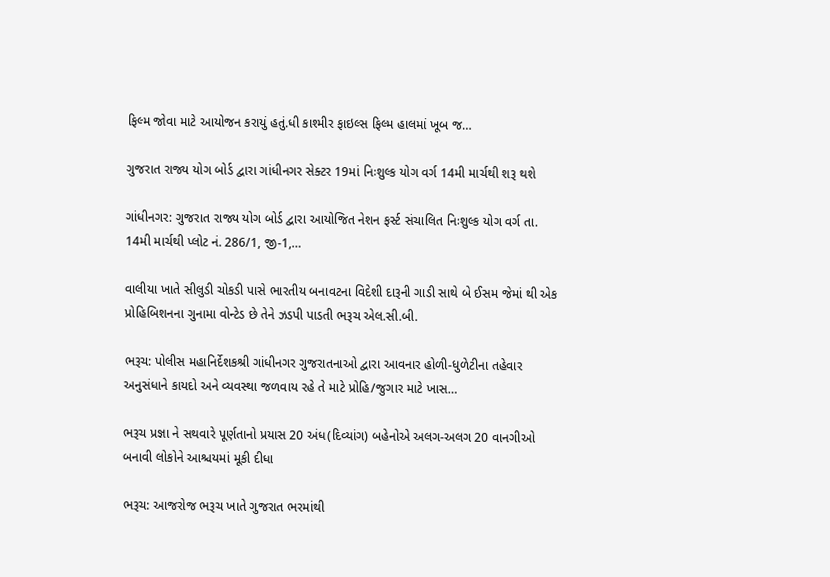ફિલ્મ જોવા માટે આયોજન કરાયું હતું.ધી કાશ્મીર ફાઇલ્સ ફિલ્મ હાલમાં ખૂબ જ…

ગુજરાત રાજ્ય યોગ બોર્ડ દ્વારા ગાંધીનગર સેક્ટર 19માં નિઃશુલ્ક યોગ વર્ગ 14મી માર્ચથી શરૂ થશે

ગાંધીનગર: ગુજરાત રાજ્ય યોગ બોર્ડ દ્વારા આયોજિત નેશન ફર્સ્ટ સંચાલિત નિઃશુલ્ક યોગ વર્ગ તા. 14મી માર્ચથી પ્લોટ નં. 286/1, જી-1,…

વાલીયા ખાતે સીલુડી ચોકડી પાસે ભારતીય બનાવટના વિદેશી દારૂની ગાડી સાથે બે ઈસમ જેમાં થી એક પ્રોહિબિશનના ગુનામા વોન્ટેડ છે તેને ઝડપી પાડતી ભરૂચ એલ.સી.બી.

ભરૂચ: પોલીસ મહાનિર્દેશકશ્રી ગાંધીનગર ગુજરાતનાઓ દ્વારા આવનાર હોળી-ધુળેટીના તહેવાર અનુસંધાને કાયદો અને વ્યવસ્થા જળવાય રહે તે માટે પ્રોહિ/જુગાર માટે ખાસ…

ભરૂચ પ્રજ્ઞા ને સથવારે પૂર્ણતાનો પ્રયાસ 20 અંધ(દિવ્યાંગ) બહેનોએ અલગ-અલગ 20 વાનગીઓ બનાવી લોકોને આશ્ચયમાં મૂકી દીધા

ભરૂચ: આજરોજ ભરૂચ ખાતે ગુજરાત ભરમાંથી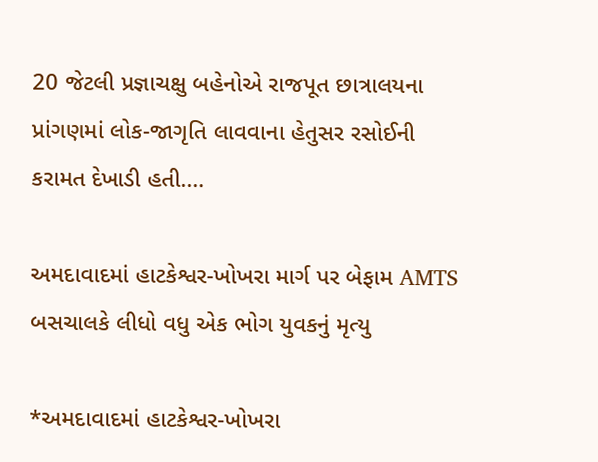20 જેટલી પ્રજ્ઞાચક્ષુ બહેનોએ રાજપૂત છાત્રાલયના પ્રાંગણમાં લોક-જાગૃતિ લાવવાના હેતુસર રસોઈની કરામત દેખાડી હતી.…

અમદાવાદમાં હાટકેશ્વર-ખોખરા માર્ગ પર બેફામ AMTS બસચાલકે લીધો વધુ એક ભોગ યુવકનું મૃત્યુ

*અમદાવાદમાં હાટકેશ્વર-ખોખરા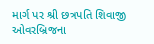માર્ગ પર શ્રી છત્રપતિ શિવાજી ઓવરબ્રિજના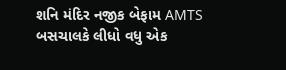શનિ મંદિર નજીક બેફામ AMTS બસચાલકે લીધો વધુ એક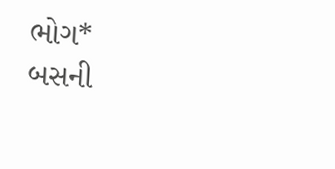ભોગ* બસની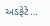અડફેટે…